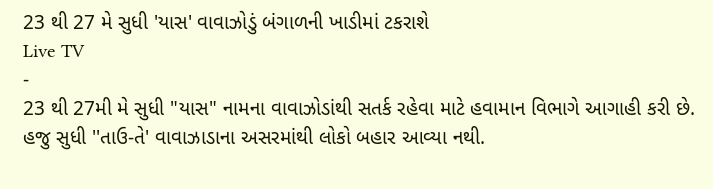23 થી 27 મે સુધી 'યાસ' વાવાઝોડું બંગાળની ખાડીમાં ટકરાશે
Live TV
-
23 થી 27મી મે સુધી "યાસ" નામના વાવાઝોડાંથી સતર્ક રહેવા માટે હવામાન વિભાગે આગાહી કરી છે. હજુ સુધી ''તાઉ-તે' વાવાઝાડાના અસરમાંથી લોકો બહાર આવ્યા નથી.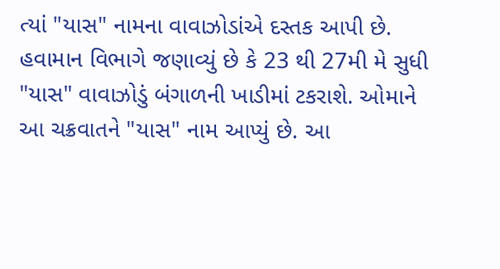ત્યાં "યાસ" નામના વાવાઝોડાંએ દસ્તક આપી છે. હવામાન વિભાગે જણાવ્યું છે કે 23 થી 27મી મે સુધી "યાસ" વાવાઝોડું બંગાળની ખાડીમાં ટકરાશે. ઓમાને આ ચક્રવાતને "યાસ" નામ આપ્યું છે. આ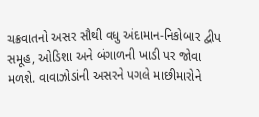ચક્રવાતનો અસર સૌથી વધુ અંદામાન-નિકોબાર દ્વીપ સમૂહ, ઓડિશા અને બંગાળની ખાડી પર જોવા મળશે. વાવાઝોડાંની અસરને પગલે માછીમારોને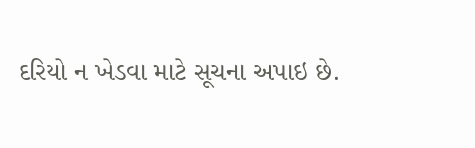દરિયો ન ખેડવા માટે સૂચના અપાઇ છે.